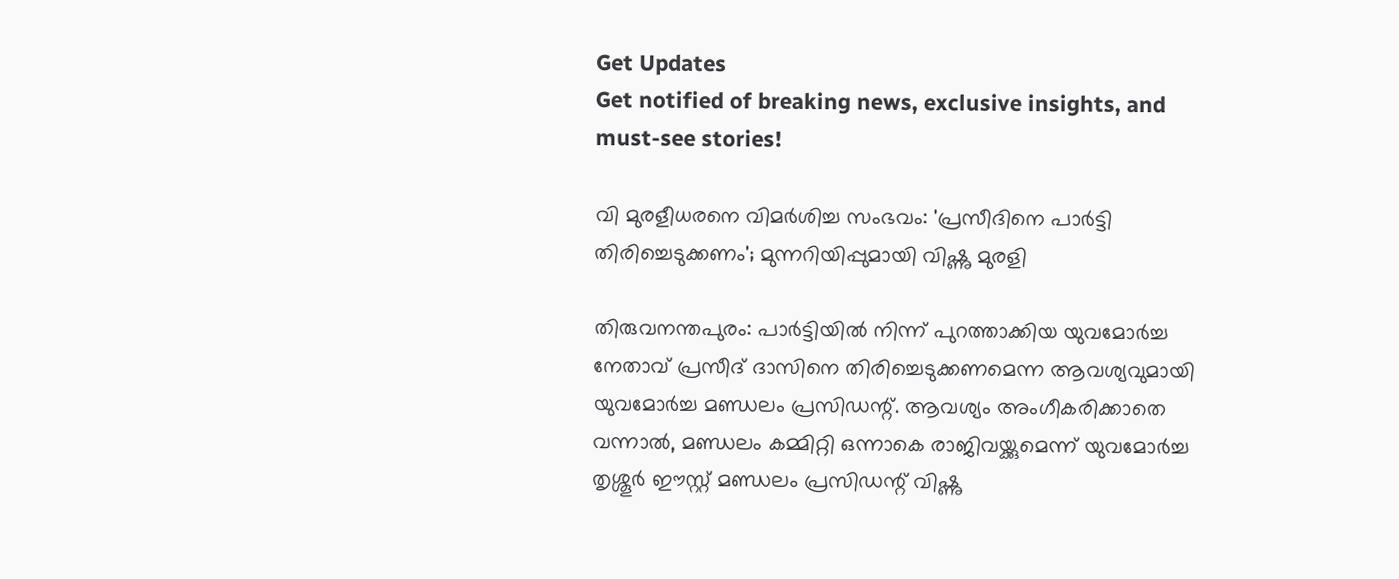Get Updates
Get notified of breaking news, exclusive insights, and must-see stories!

വി മുരളീധരനെ വിമര്‍ശിച്ച സംഭവം: 'പ്രസീദിനെ പാർട്ടി തിരിച്ചെടുക്കണം'; മുന്നറിയിപ്പുമായി വിഷ്ണു മുരളി

തിരുവനന്തപുരം: പാർട്ടിയിൽ നിന്ന് പുറത്താക്കിയ യുവമോര്‍ച്ച നേതാവ് പ്രസീദ് ദാസിനെ തിരിച്ചെടുക്കണമെന്ന ആവശ്യവുമായി യുവമോര്‍ച്ച മണ്ഡലം പ്രസിഡന്റ്. ആവശ്യം അംഗീകരിക്കാതെ വന്നാൽ, മണ്ഡലം കമ്മിറ്റി ഒന്നാകെ രാജിവയ്ക്കുമെന്ന് യുവമോര്‍ച്ച തൃശ്ശൂര്‍ ഈസ്റ്റ് മണ്ഡലം പ്രസിഡന്റ് വിഷ്ണു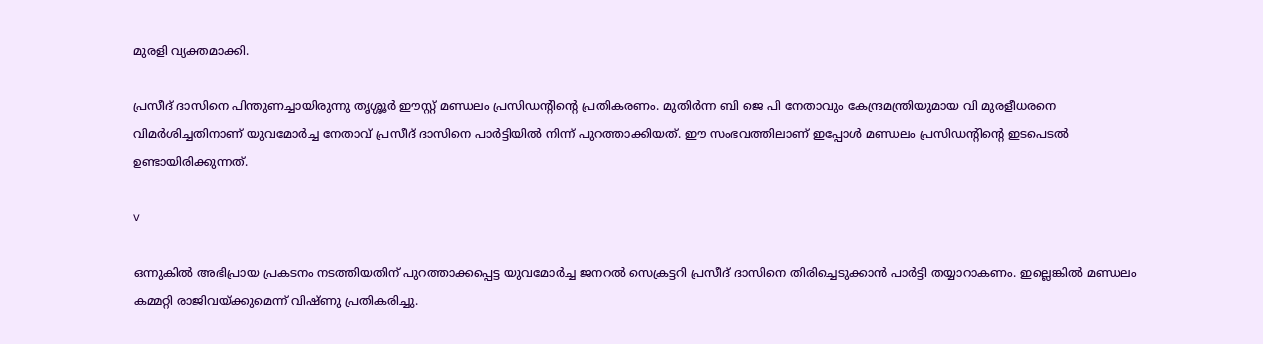മുരളി വ്യക്തമാക്കി.

പ്രസീദ് ദാസിനെ പിന്തുണച്ചായിരുന്നു തൃശ്ശൂര്‍ ഈസ്റ്റ് മണ്ഡലം പ്രസിഡന്റിന്റെ പ്രതികരണം. മുതിർന്ന ബി ജെ പി നേതാവും കേന്ദ്രമന്ത്രിയുമായ വി മുരളീധരനെ വിമർശിച്ചതിനാണ് യുവമോർച്ച നേതാവ് പ്രസീദ് ദാസിനെ പാർട്ടിയിൽ നിന്ന് പുറത്താക്കിയത്. ഈ സംഭവത്തിലാണ് ഇപ്പോൾ മണ്ഡലം പ്രസിഡന്റിന്റെ ഇടപെടൽ ഉണ്ടായിരിക്കുന്നത്.

v

ഒന്നുകില്‍ അഭിപ്രായ പ്രകടനം നടത്തിയതിന് പുറത്താക്കപ്പെട്ട യുവമോര്‍ച്ച ജനറല്‍ സെക്രട്ടറി പ്രസീദ് ദാസിനെ തിരിച്ചെടുക്കാൻ പാർട്ടി തയ്യാറാകണം. ഇല്ലെങ്കിൽ മണ്ഡലം കമ്മറ്റി രാജിവയ്ക്കുമെന്ന് വിഷ്ണു പ്രതികരിച്ചു.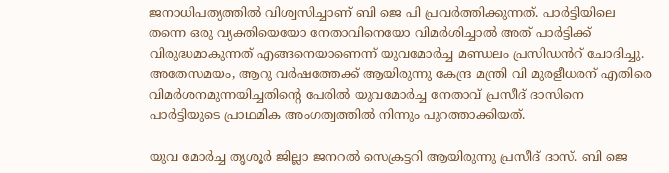ജനാധിപത്യത്തില്‍ വിശ്വസിച്ചാണ് ബി ജെ പി പ്രവർത്തിക്കുന്നത്. പാർട്ടിയിലെ തന്നെ ഒരു വ്യക്തിയെയോ നേതാവിനെയോ വിമർശിച്ചാൽ അത് പാർട്ടിക്ക് വിരുദ്ധമാകുന്നത് എങ്ങനെയാണെന്ന് യുവമോർച്ച മണ്ഡലം പ്രസിഡൻറ് ചോദിച്ചു. അതേസമയം, ആറു വർഷത്തേക്ക് ആയിരുന്നു കേന്ദ്ര മന്ത്രി വി മുരളീധരന് എതിരെ വിമർശനമുന്നയിച്ചതിന്റെ പേരിൽ യുവമോർച്ച നേതാവ് പ്രസീദ് ദാസിനെ പാർട്ടിയുടെ പ്രാഥമിക അംഗത്വത്തിൽ നിന്നും പുറത്താക്കിയത്.

യുവ മോര്‍ച്ച തൃശൂര്‍ ജില്ലാ ജനറല്‍ സെക്രട്ടറി ആയിരുന്നു പ്രസീദ് ദാസ്. ബി ജെ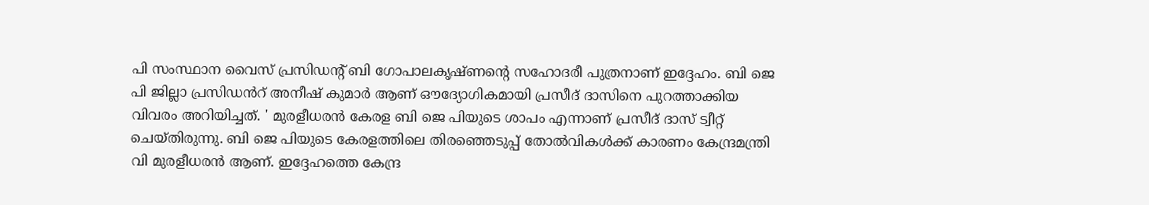പി സംസ്ഥാന വൈസ് പ്രസിഡന്റ് ബി ഗോപാലകൃഷ്ണന്റെ സഹോദരീ പുത്രനാണ് ഇദ്ദേഹം. ബി ജെ പി ജില്ലാ പ്രസിഡൻറ് അനീഷ് കുമാർ ആണ് ഔദ്യോഗികമായി പ്രസീദ് ദാസിനെ പുറത്താക്കിയ വിവരം അറിയിച്ചത്. ' മുരളീധരൻ കേരള ബി ജെ പിയുടെ ശാപം എന്നാണ് പ്രസീദ് ദാസ് ട്വീറ്റ് ചെയ്തിരുന്നു. ബി ജെ പിയുടെ കേരളത്തിലെ തിരഞ്ഞെടുപ്പ് തോൽവികൾക്ക് കാരണം കേന്ദ്രമന്ത്രി വി മുരളീധരൻ ആണ്. ഇദ്ദേഹത്തെ കേന്ദ്ര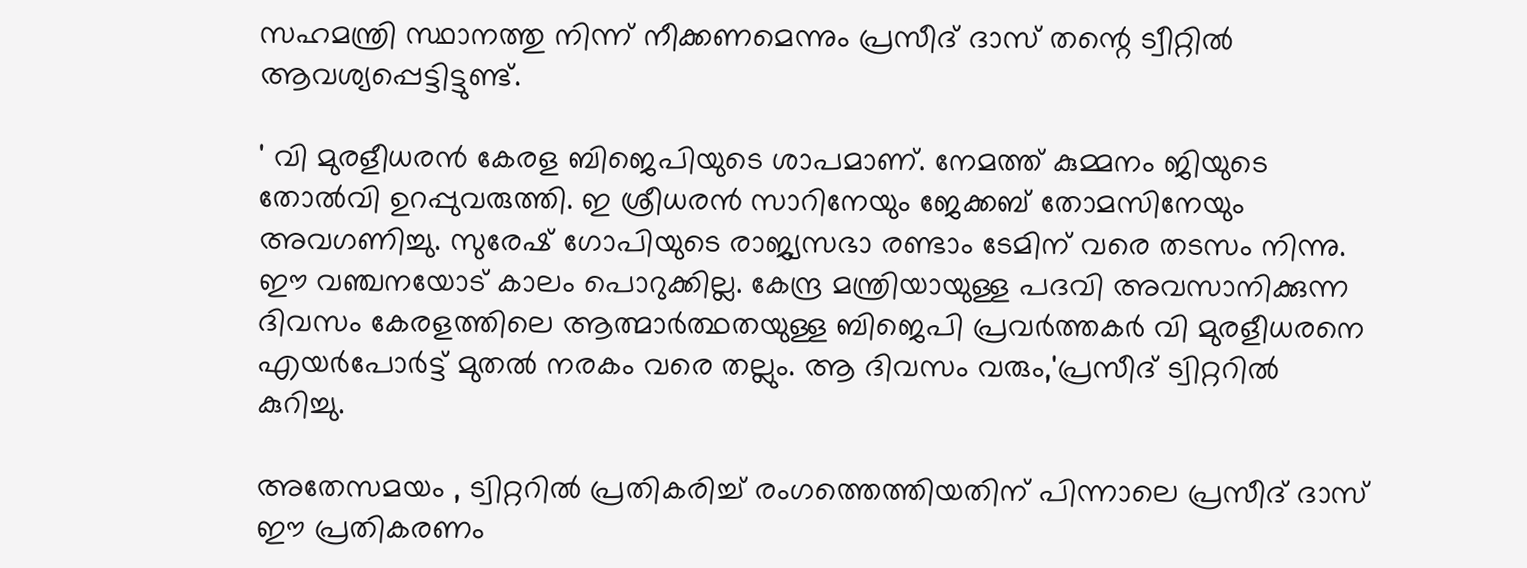സഹമന്ത്രി സ്ഥാനത്തു നിന്ന് നീക്കണമെന്നും പ്രസീദ് ദാസ് തന്റെ ട്വീറ്റിൽ ആവശ്യപ്പെട്ടിട്ടുണ്ട്.

' വി മുരളീധരന്‍ കേരള ബിജെപിയുടെ ശാപമാണ്. നേമത്ത് കുമ്മനം ജിയുടെ തോല്‍വി ഉറപ്പുവരുത്തി. ഇ ശ്രീധരന്‍ സാറിനേയും ജേക്കബ് തോമസിനേയും അവഗണിച്ചു. സുരേഷ് ഗോപിയുടെ രാജ്യസഭാ രണ്ടാം ടേമിന് വരെ തടസം നിന്നു. ഈ വഞ്ചനയോട് കാലം പൊറുക്കില്ല. കേന്ദ്ര മന്ത്രിയായുള്ള പദവി അവസാനിക്കുന്ന ദിവസം കേരളത്തിലെ ആത്മാര്‍ത്ഥതയുള്ള ബിജെപി പ്രവര്‍ത്തകര്‍ വി മുരളീധരനെ എയര്‍പോര്‍ട്ട് മുതല്‍ നരകം വരെ തല്ലും. ആ ദിവസം വരും,'പ്രസീദ് ട്വിറ്ററില്‍ കുറിച്ചു.

അതേസമയം , ട്വിറ്ററിൽ പ്രതികരിച്ച് രംഗത്തെത്തിയതിന് പിന്നാലെ പ്രസീദ് ദാസ് ഈ പ്രതികരണം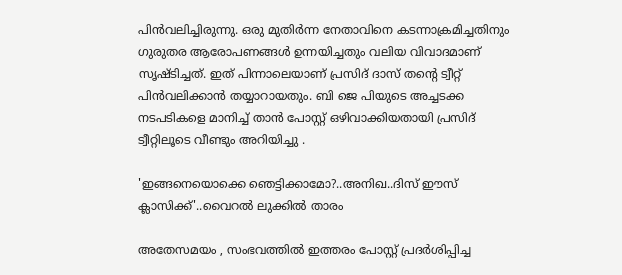പിൻവലിച്ചിരുന്നു. ഒരു മുതിർന്ന നേതാവിനെ കടന്നാക്രമിച്ചതിനും ഗുരുതര ആരോപണങ്ങൾ ഉന്നയിച്ചതും വലിയ വിവാദമാണ് സൃഷ്ടിച്ചത്. ഇത് പിന്നാലെയാണ് പ്രസിദ് ദാസ് തന്റെ ട്വീറ്റ് പിൻവലിക്കാൻ തയ്യാറായതും. ബി ജെ പിയുടെ അച്ചടക്ക നടപടികളെ മാനിച്ച് താൻ പോസ്റ്റ് ഒഴിവാക്കിയതായി പ്രസിദ് ട്വീറ്റിലൂടെ വീണ്ടും അറിയിച്ചു .

'ഇങ്ങനെയൊക്കെ ഞെട്ടിക്കാമോ?..അനിഖ..ദിസ് ഈസ് ക്ലാസിക്ക്'..വൈറൽ ലുക്കിൽ താരം

അതേസമയം , സംഭവത്തിൽ ഇത്തരം പോസ്റ്റ് പ്രദർശിപ്പിച്ച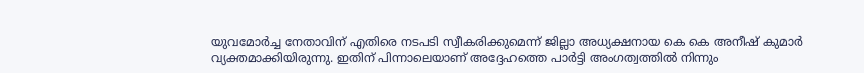യുവമോർച്ച നേതാവിന് എതിരെ നടപടി സ്വീകരിക്കുമെന്ന് ജില്ലാ അധ്യക്ഷനായ കെ കെ അനീഷ് കുമാർ വ്യക്തമാക്കിയിരുന്നു. ഇതിന് പിന്നാലെയാണ് അദ്ദേഹത്തെ പാർട്ടി അംഗത്വത്തിൽ നിന്നും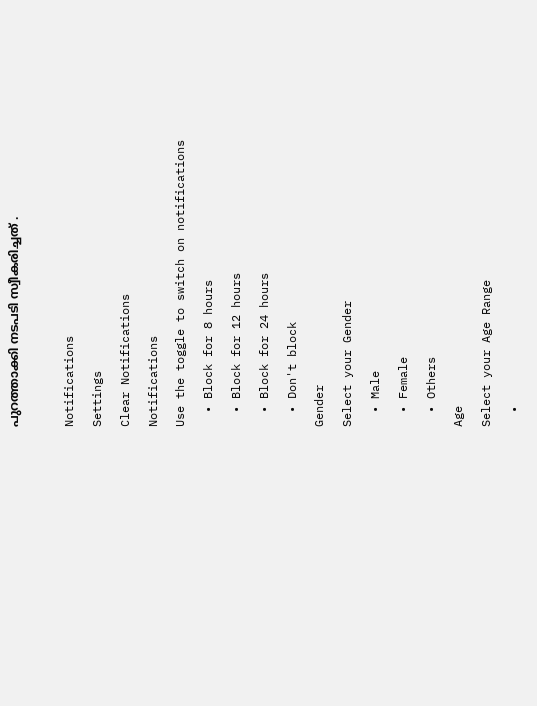പുറത്താക്കി നടപടി സ്വീകരിച്ചത് .

Notifications
Settings
Clear Notifications
Notifications
Use the toggle to switch on notifications
  • Block for 8 hours
  • Block for 12 hours
  • Block for 24 hours
  • Don't block
Gender
Select your Gender
  • Male
  • Female
  • Others
Age
Select your Age Range
  •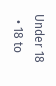Under 18
  • 18 to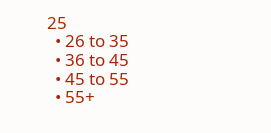25
  • 26 to 35
  • 36 to 45
  • 45 to 55
  • 55+